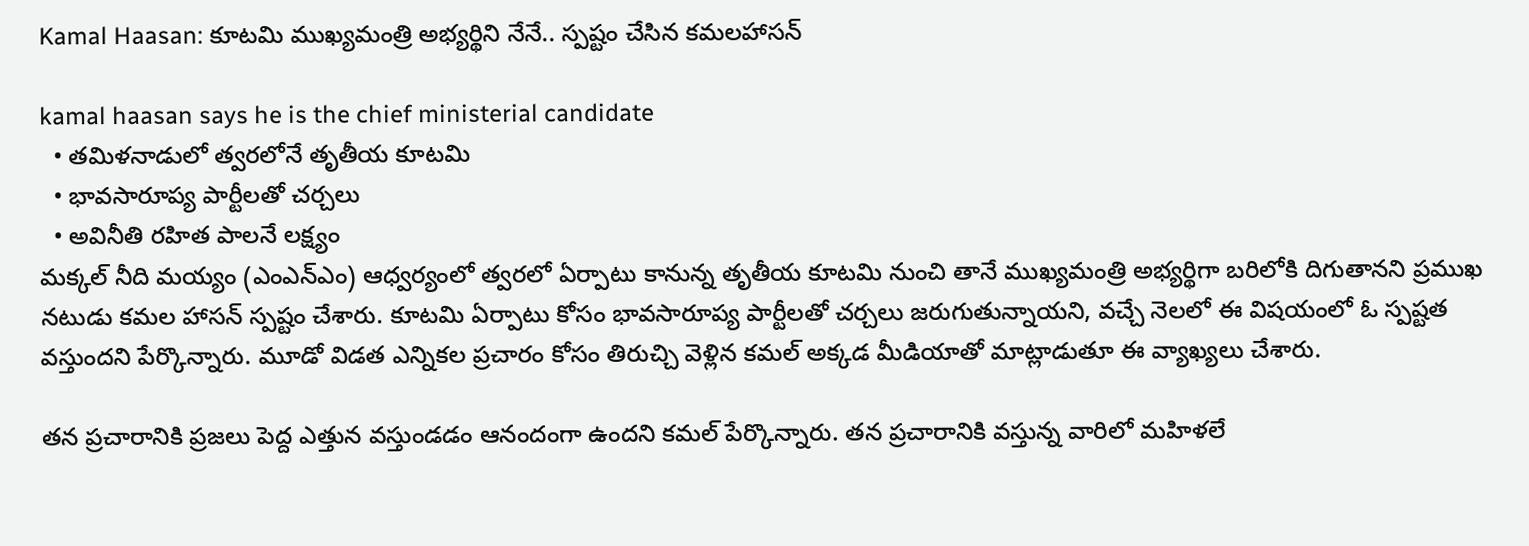Kamal Haasan: కూటమి ముఖ్యమంత్రి అభ్యర్థిని నేనే.. స్పష్టం చేసిన కమలహాసన్

kamal haasan says he is the chief ministerial candidate
  • తమిళనాడులో త్వరలోనే తృతీయ కూటమి
  • భావసారూప్య పార్టీలతో చర్చలు
  • అవినీతి రహిత పాలనే లక్ష్యం
మక్కల్ నీది మయ్యం (ఎంఎన్ఎం) ఆధ్వర్యంలో త్వరలో ఏర్పాటు కానున్న తృతీయ కూటమి నుంచి తానే ముఖ్యమంత్రి అభ్యర్థిగా బరిలోకి దిగుతానని ప్రముఖ నటుడు కమల హాసన్ స్పష్టం చేశారు. కూటమి ఏర్పాటు కోసం భావసారూప్య పార్టీలతో చర్చలు జరుగుతున్నాయని, వచ్చే నెలలో ఈ విషయంలో ఓ స్పష్టత వస్తుందని పేర్కొన్నారు. మూడో విడత ఎన్నికల ప్రచారం కోసం తిరుచ్చి వెళ్లిన కమల్ అక్కడ మీడియాతో మాట్లాడుతూ ఈ వ్యాఖ్యలు చేశారు.

తన ప్రచారానికి ప్రజలు పెద్ద ఎత్తున వస్తుండడం ఆనందంగా ఉందని కమల్ పేర్కొన్నారు. తన ప్రచారానికి వస్తున్న వారిలో మహిళలే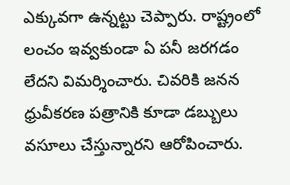ఎక్కువగా ఉన్నట్టు చెప్పారు. రాష్ట్రంలో లంచం ఇవ్వకుండా ఏ పనీ జరగడం లేదని విమర్శించారు. చివరికి జనన ధ్రువీకరణ పత్రానికి కూడా డబ్బులు వసూలు చేస్తున్నారని ఆరోపించారు.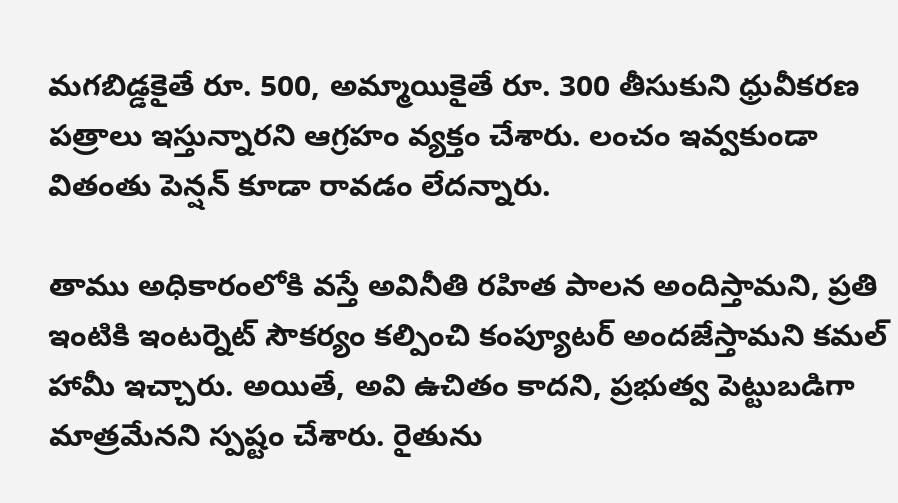మగబిడ్డకైతే రూ. 500, అమ్మాయికైతే రూ. 300 తీసుకుని ధ్రువీకరణ పత్రాలు ఇస్తున్నారని ఆగ్రహం వ్యక్తం చేశారు. లంచం ఇవ్వకుండా వితంతు పెన్షన్ కూడా రావడం లేదన్నారు.

తాము అధికారంలోకి వస్తే అవినీతి రహిత పాలన అందిస్తామని, ప్రతి ఇంటికి ఇంటర్నెట్ సౌకర్యం కల్పించి కంప్యూటర్ అందజేస్తామని కమల్ హామీ ఇచ్చారు. అయితే, అవి ఉచితం కాదని, ప్రభుత్వ పెట్టుబడిగా మాత్రమేనని స్పష్టం చేశారు. రైతును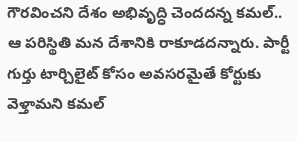గౌరవించని దేశం అభివృద్ధి చెందదన్న కమల్.. ఆ పరిస్థితి మన దేశానికి రాకూడదన్నారు. పార్టీ గుర్తు టార్చిలైట్ కోసం అవసరమైతే కోర్టుకు వెళ్తామని కమల్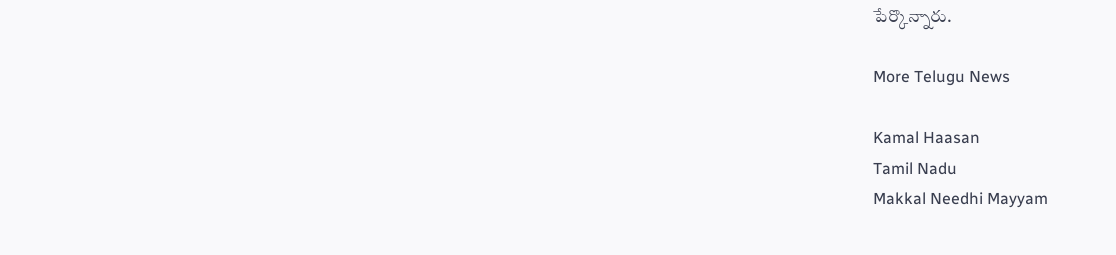పేర్కొన్నారు.

More Telugu News

Kamal Haasan
Tamil Nadu
Makkal Needhi Mayyam